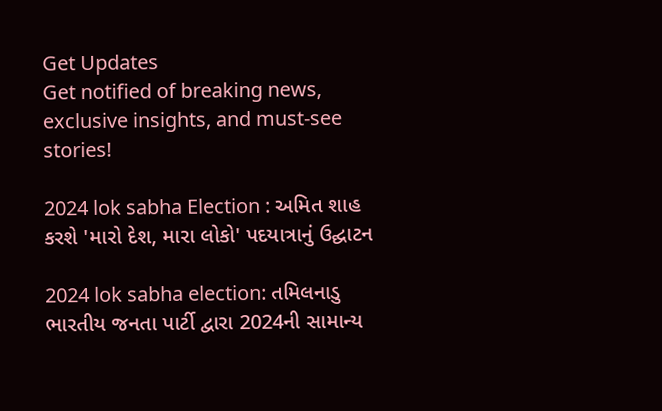Get Updates
Get notified of breaking news, exclusive insights, and must-see stories!

2024 lok sabha Election : અમિત શાહ કરશે 'મારો દેશ, મારા લોકો' પદયાત્રાનું ઉદ્ઘાટન

2024 lok sabha election: તમિલનાડુ ભારતીય જનતા પાર્ટી દ્વારા 2024ની સામાન્ય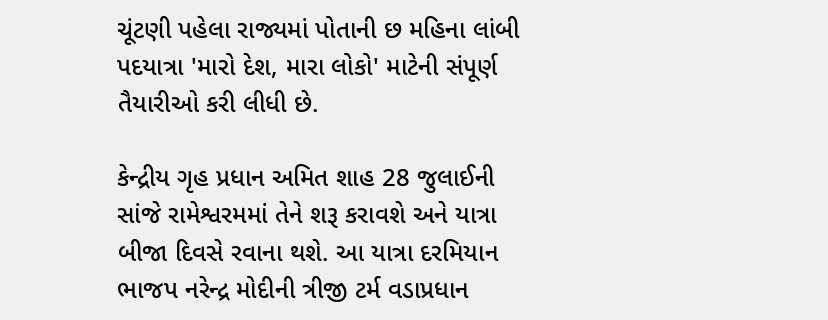ચૂંટણી પહેલા રાજ્યમાં પોતાની છ મહિના લાંબી પદયાત્રા 'મારો દેશ, મારા લોકો' માટેની સંપૂર્ણ તૈયારીઓ કરી લીધી છે.

કેન્દ્રીય ગૃહ પ્રધાન અમિત શાહ 28 જુલાઈની સાંજે રામેશ્વરમમાં તેને શરૂ કરાવશે અને યાત્રા બીજા દિવસે રવાના થશે. આ યાત્રા દરમિયાન ભાજપ નરેન્દ્ર મોદીની ત્રીજી ટર્મ વડાપ્રધાન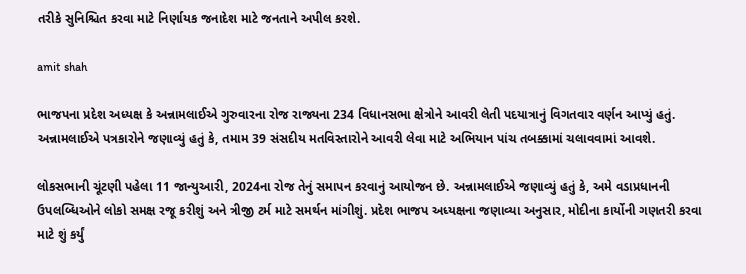તરીકે સુનિશ્ચિત કરવા માટે નિર્ણાયક જનાદેશ માટે જનતાને અપીલ કરશે.

amit shah

ભાજપના પ્રદેશ અધ્યક્ષ કે અન્નામલાઈએ ગુરુવારના રોજ રાજ્યના 234 વિધાનસભા ક્ષેત્રોને આવરી લેતી પદયાત્રાનું વિગતવાર વર્ણન આપ્યું હતું. અન્નામલાઈએ પત્રકારોને જણાવ્યું હતું કે, તમામ 39 સંસદીય મતવિસ્તારોને આવરી લેવા માટે અભિયાન પાંચ તબક્કામાં ચલાવવામાં આવશે.

લોકસભાની ચૂંટણી પહેલા 11 જાન્યુઆરી, 2024ના રોજ તેનું સમાપન કરવાનું આયોજન છે. અન્નામલાઈએ જણાવ્યું હતું કે, અમે વડાપ્રધાનની ઉપલબ્ધિઓને લોકો સમક્ષ રજૂ કરીશું અને ત્રીજી ટર્મ માટે સમર્થન માંગીશું. પ્રદેશ ભાજપ અધ્યક્ષના જણાવ્યા અનુસાર, મોદીના કાર્યોની ગણતરી કરવા માટે શું કર્યું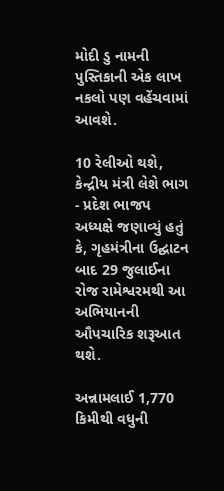મોદી ડુ નામની પુસ્તિકાની એક લાખ નકલો પણ વહેંચવામાં આવશે.

10 રેલીઓ થશે, કેન્દ્રીય મંત્રી લેશે ભાગ - પ્રદેશ ભાજપ અધ્યક્ષે જણાવ્યું હતું કે, ગૃહમંત્રીના ઉદ્ઘાટન બાદ 29 જુલાઈના રોજ રામેશ્વરમથી આ અભિયાનની ઔપચારિક શરૂઆત થશે.

અન્નામલાઈ 1,770 કિમીથી વધુની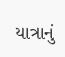યાત્રાનું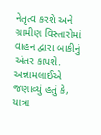નેતૃત્વ કરશે અને ગ્રામીણ વિસ્તારોમાં વાહન દ્વારા બાકીનું અંતર કાપશે. અન્નામલાઈએ જણાવ્યું હતું કે, યાત્રા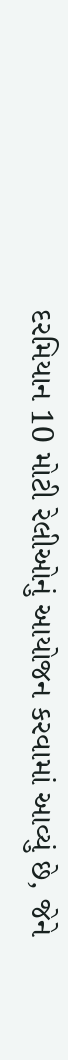દરમિયાન 10 મોટી રેલીઓનું આયોજન કરવામાં આવ્યું છે, જેને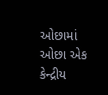ઓછામાં ઓછા એક કેન્દ્રીય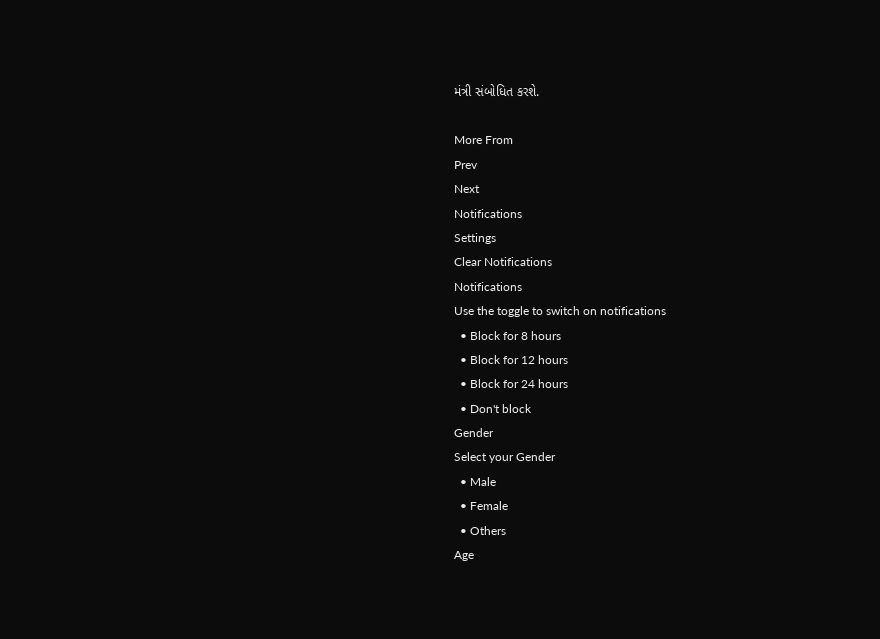મંત્રી સંબોધિત કરશે.

More From
Prev
Next
Notifications
Settings
Clear Notifications
Notifications
Use the toggle to switch on notifications
  • Block for 8 hours
  • Block for 12 hours
  • Block for 24 hours
  • Don't block
Gender
Select your Gender
  • Male
  • Female
  • Others
Age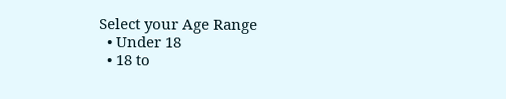Select your Age Range
  • Under 18
  • 18 to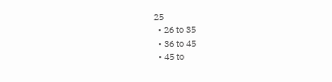25
  • 26 to 35
  • 36 to 45
  • 45 to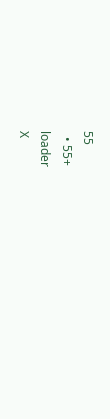55
  • 55+
loader
X